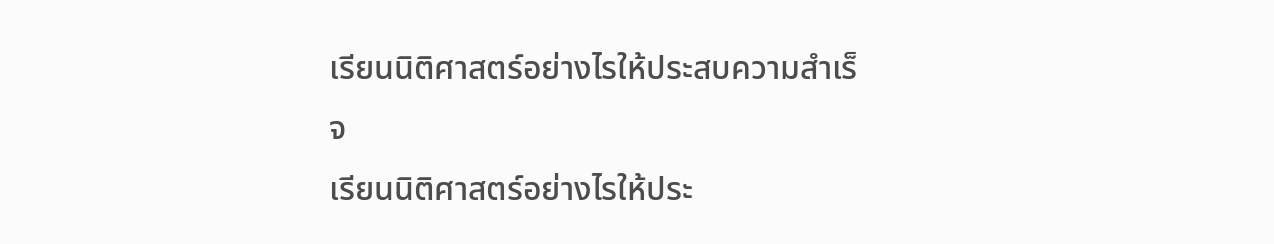เรียนนิติศาสตร์อย่างไรให้ประสบความสำเร็จ
เรียนนิติศาสตร์อย่างไรให้ประ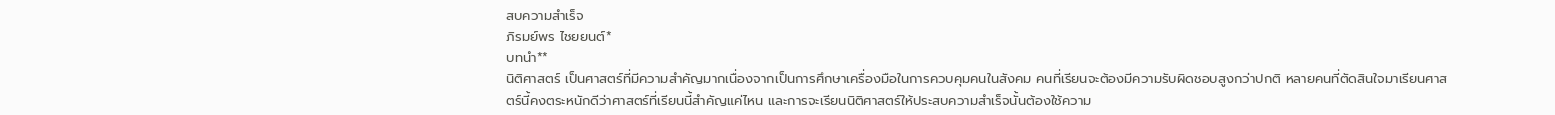สบความสำเร็จ
ภิรมย์พร ไชยยนต์*
บทนำ**
นิติศาสตร์ เป็นศาสตร์ที่มีความสำคัญมากเนื่องจากเป็นการศึกษาเครื่องมือในการควบคุมคนในสังคม คนที่เรียนจะต้องมีความรับผิดชอบสูงกว่าปกติ หลายคนที่ตัดสินใจมาเรียนศาสตร์นี้คงตระหนักดีว่าศาสตร์ที่เรียนนี้สำคัญแค่ไหน และการจะเรียนนิติศาสตร์ให้ประสบความสำเร็จนั้นต้องใช้ความ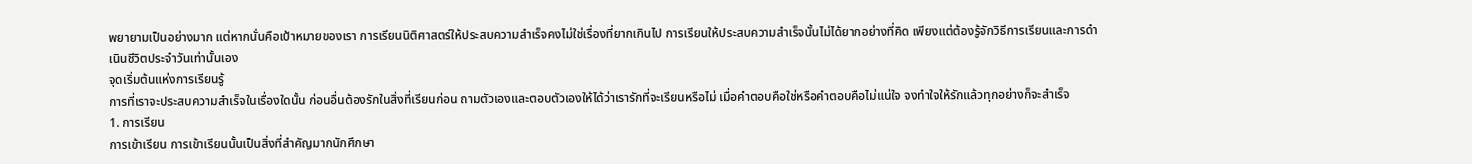พยายามเป็นอย่างมาก แต่หากนั่นคือเป้าหมายของเรา การเรียนนิติศาสตร์ให้ประสบความสำเร็จคงไม่ใช่เรื่องที่ยากเกินไป การเรียนให้ประสบความสำเร็จนั้นไม่ได้ยากอย่างที่คิด เพียงแต่ต้องรู้จักวิธีการเรียนและการดำเนินชีวิตประจำวันเท่านั้นเอง
จุดเริ่มต้นแห่งการเรียนรู้
การที่เราจะประสบความสำเร็จในเรื่องใดนั้น ก่อนอื่นต้องรักในสิ่งที่เรียนก่อน ถามตัวเองและตอบตัวเองให้ได้ว่าเรารักที่จะเรียนหรือไม่ เมื่อคำตอบคือใช่หรือคำตอบคือไม่แน่ใจ จงทำใจให้รักแล้วทุกอย่างก็จะสำเร็จ
1. การเรียน
การเข้าเรียน การเข้าเรียนนั้นเป็นสิ่งที่สำคัญมากนักศึกษา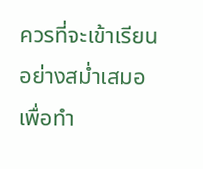ควรที่จะเข้าเรียนอย่างสม่ำเสมอ เพื่อทำ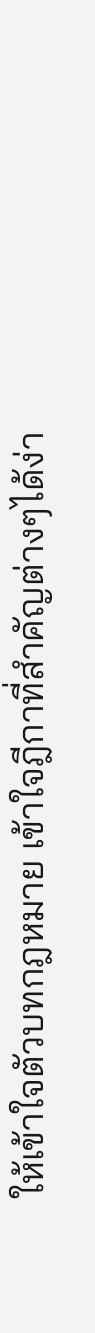ให้เข้าใจตัวบทกฎหมาย เข้าใจฎีกาที่สำคัญต่างๆได้ง่า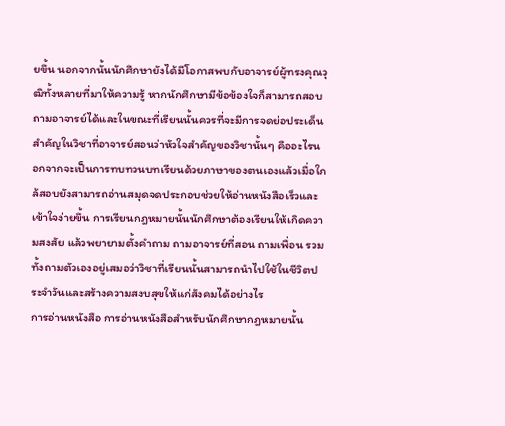ยขึ้น นอกจากนั้นนักศึกษายังได้มีโอกาสพบกับอาจารย์ผู้ทรงคุณวุฒิทั้งหลายที่มาให้ความรู้ หากนักศึกษามีข้อข้องใจก็สามารถสอบถามอาจารย์ได้และในขณะที่เรียนนั้นควรที่จะมีการจดย่อประเด็นสำคัญในวิชาที่อาจารย์สอนว่าหัวใจสำคัญของวิชานั้นๆ คืออะไรนอกจากจะเป็นการทบทวนบทเรียนด้วยภาษาของตนเองแล้วเมื่อใกล้สอบยังสามารถอ่านสมุดจดประกอบช่วยให้อ่านหนังสือเร็วและเข้าใจง่ายขึ้น การเรียนกฎหมายนั้นนักศึกษาต้องเรียนให้เกิดความสงสัย แล้วพยายามตั้งคำถาม ถามอาจารย์ที่สอน ถามเพื่อน รวมทั้งถามตัวเองอยู่เสมอว่าวิชาที่เรียนนั้นสามารถนำไปใช้ในชีวิตประจำวันและสร้างความสงบสุขให้แก่สังคมได้อย่างไร
การอ่านหนังสือ การอ่านหนังสือสำหรับนักศึกษากฎหมายนั้น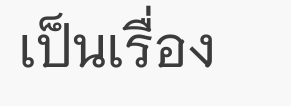เป็นเรื่อง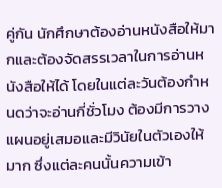คู่กัน นักศึกษาต้องอ่านหนังสือให้มากและต้องจัดสรรเวลาในการอ่านหนังสือให้ได้ โดยในแต่ละวันต้องกำหนดว่าจะอ่านกี่ชั่วโมง ต้องมีการวางแผนอยู่เสมอและมีวินัยในตัวเองให้มาก ซึ่งแต่ละคนนั้นความเข้า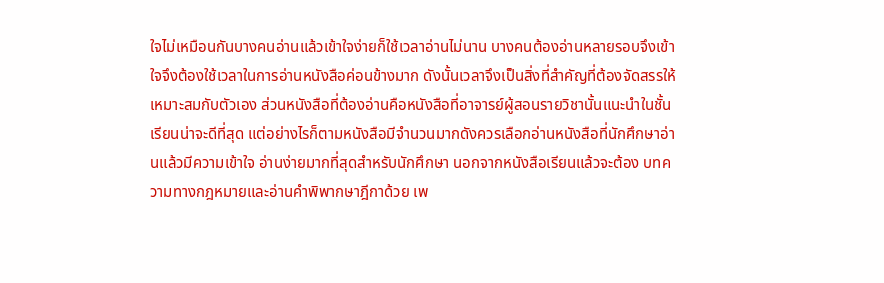ใจไม่เหมือนกันบางคนอ่านแล้วเข้าใจง่ายก็ใช้เวลาอ่านไม่นาน บางคนต้องอ่านหลายรอบจึงเข้าใจจึงต้องใช้เวลาในการอ่านหนังสือค่อนข้างมาก ดังนั้นเวลาจึงเป็นสิ่งที่สำคัญที่ต้องจัดสรรให้เหมาะสมกับตัวเอง ส่วนหนังสือที่ต้องอ่านคือหนังสือที่อาจารย์ผู้สอนรายวิชานั้นแนะนำในชั้นเรียนน่าจะดีที่สุด แต่อย่างไรก็ตามหนังสือมีจำนวนมากดังควรเลือกอ่านหนังสือที่นักศึกษาอ่านแล้วมีความเข้าใจ อ่านง่ายมากที่สุดสำหรับนักศึกษา นอกจากหนังสือเรียนแล้วจะต้อง บทความทางกฎหมายและอ่านคำพิพากษาฎีกาด้วย เพ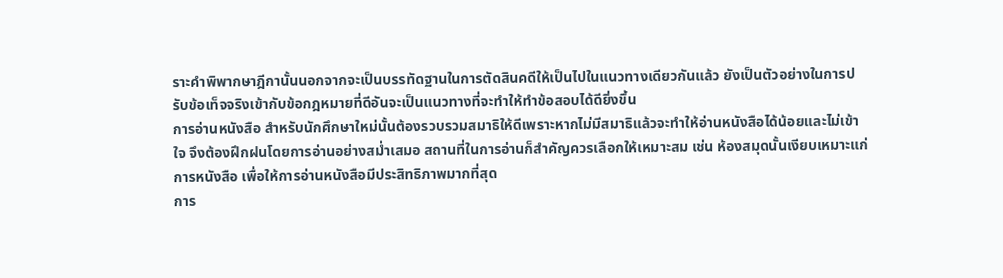ราะคำพิพากษาฎีกานั้นนอกจากจะเป็นบรรทัดฐานในการตัดสินคดีให้เป็นไปในแนวทางเดียวกันแล้ว ยังเป็นตัวอย่างในการปรับข้อเท็จจริงเข้ากับข้อกฎหมายที่ดีอันจะเป็นแนวทางที่จะทำให้ทำข้อสอบได้ดียิ่งขึ้น
การอ่านหนังสือ สำหรับนักศึกษาใหม่นั้นต้องรวบรวมสมาธิให้ดีเพราะหากไม่มีสมาธิแล้วจะทำให้อ่านหนังสือได้น้อยและไม่เข้าใจ จึงต้องฝึกฝนโดยการอ่านอย่างสม่ำเสมอ สถานที่ในการอ่านก็สำคัญควรเลือกให้เหมาะสม เช่น ห้องสมุดนั้นเงียบเหมาะแก่การหนังสือ เพื่อให้การอ่านหนังสือมีประสิทธิภาพมากที่สุด
การ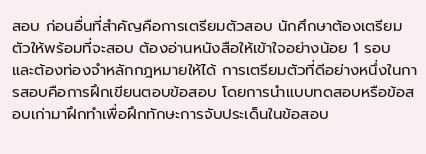สอบ ก่อนอื่นที่สำคัญคือการเตรียมตัวสอบ นักศึกษาต้องเตรียมตัวให้พร้อมที่จะสอบ ต้องอ่านหนังสือให้เข้าใจอย่างน้อย 1 รอบ และต้องท่องจำหลักกฎหมายให้ได้ การเตรียมตัวที่ดีอย่างหนึ่งในการสอบคือการฝึกเขียนตอบข้อสอบ โดยการนำแบบทดสอบหรือข้อสอบเก่ามาฝึกทำเพื่อฝึกทักษะการจับประเด็นในข้อสอบ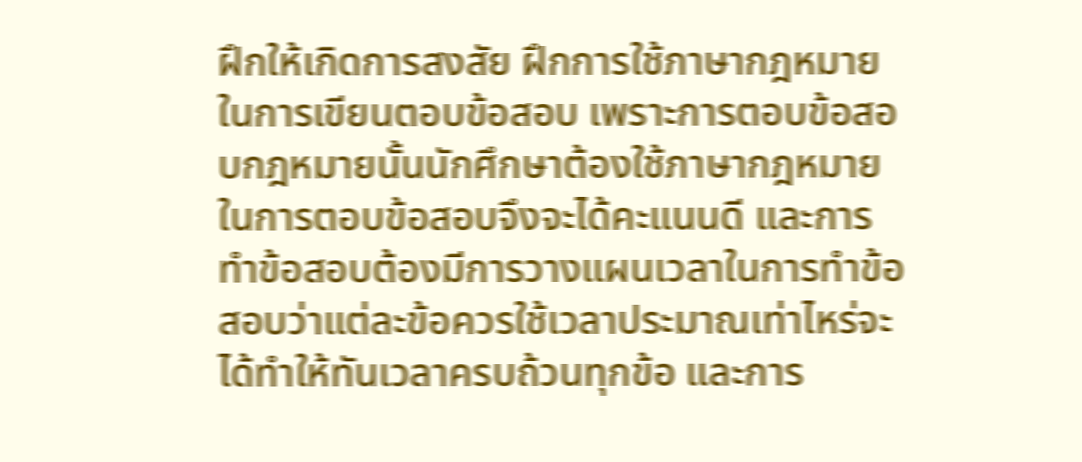ฝึกให้เกิดการสงสัย ฝึกการใช้ภาษากฎหมายในการเขียนตอบข้อสอบ เพราะการตอบข้อสอบกฎหมายนั้นนักศึกษาต้องใช้ภาษากฎหมายในการตอบข้อสอบจึงจะได้คะแนนดี และการทำข้อสอบต้องมีการวางแผนเวลาในการทำข้อสอบว่าแต่ละข้อควรใช้เวลาประมาณเท่าไหร่จะได้ทำให้ทันเวลาครบถ้วนทุกข้อ และการ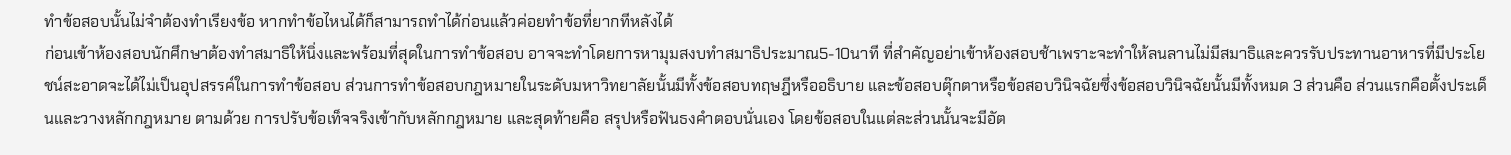ทำข้อสอบนั้นไม่จำต้องทำเรียงข้อ หากทำข้อไหนได้ก็สามารถทำได้ก่อนแล้วค่อยทำข้อที่ยากทีหลังได้
ก่อนเข้าห้องสอบนักศึกษาต้องทำสมาธิให้นิ่งและพร้อมที่สุดในการทำข้อสอบ อาจจะทำโดยการหามุมสงบทำสมาธิประมาณ5-10นาที ที่สำคัญอย่าเข้าห้องสอบช้าเพราะจะทำให้ลนลานไม่มีสมาธิและควรรับประทานอาหารที่มีประโยชน์สะอาดจะได้ไม่เป็นอุปสรรค์ในการทำข้อสอบ ส่วนการทำข้อสอบกฎหมายในระดับมหาวิทยาลัยนั้นมีทั้งข้อสอบทฤษฎีหรืออธิบาย และข้อสอบตุ๊กตาหรือข้อสอบวินิจฉัยซึ่งข้อสอบวินิจฉัยนั้นมีทั้งหมด 3 ส่วนคือ ส่วนแรกคือตั้งประเด็นและวางหลักกฎหมาย ตามด้วย การปรับข้อเท็จจริงเข้ากับหลักกฎหมาย และสุดท้ายคือ สรุปหรือฟันธงคำตอบนั่นเอง โดยข้อสอบในแต่ละส่วนนั้นจะมีอัต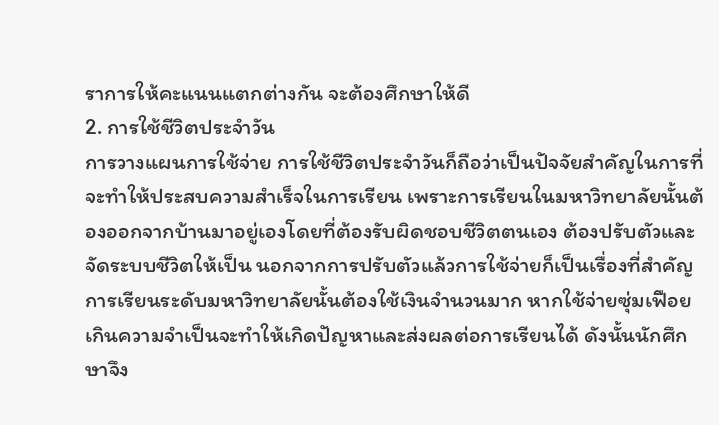ราการให้คะแนนแตกต่างกัน จะต้องศึกษาให้ดี
2. การใช้ชีวิตประจำวัน
การวางแผนการใช้จ่าย การใช้ชีวิตประจำวันก็ถือว่าเป็นปัจจัยสำคัญในการที่จะทำให้ประสบความสำเร็จในการเรียน เพราะการเรียนในมหาวิทยาลัยนั้นต้องออกจากบ้านมาอยู่เองโดยที่ต้องรับผิดชอบชีวิตตนเอง ต้องปรับตัวและจัดระบบชีวิตให้เป็น นอกจากการปรับตัวแล้วการใช้จ่ายก็เป็นเรื่องที่สำคัญ การเรียนระดับมหาวิทยาลัยนั้นต้องใช้เงินจำนวนมาก หากใช้จ่ายซุ่มเฟือยเกินความจำเป็นจะทำให้เกิดปัญหาและส่งผลต่อการเรียนได้ ดังนั้นนักศึกษาจึง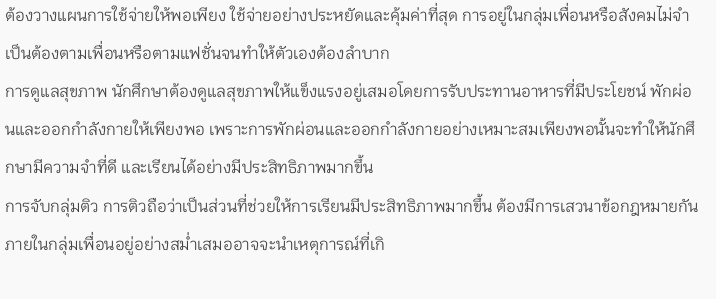ต้องวางแผนการใช้จ่ายให้พอเพียง ใช้จ่ายอย่างประหยัดและคุ้มค่าที่สุด การอยู่ในกลุ่มเพื่อนหรือสังคมไม่จำเป็นต้องตามเพื่อนหรือตามแฟชั่นจนทำให้ตัวเองต้องลำบาก
การดูแลสุขภาพ นักศึกษาต้องดูแลสุขภาพให้แข็งแรงอยู่เสมอโดยการรับประทานอาหารที่มีประโยชน์ พักผ่อนและออกกำลังกายให้เพียงพอ เพราะการพักผ่อนและออกกำลังกายอย่างเหมาะสมเพียงพอนั้นจะทำให้นักศึกษามีความจำที่ดี และเรียนได้อย่างมีประสิทธิภาพมากขึ้น
การจับกลุ่มติว การติวถือว่าเป็นส่วนที่ช่วยให้การเรียนมีประสิทธิภาพมากขึ้น ต้องมีการเสวนาข้อกฎหมายกันภายในกลุ่มเพื่อนอยู่อย่างสม่ำเสมออาจจะนำเหตุการณ์ที่เกิ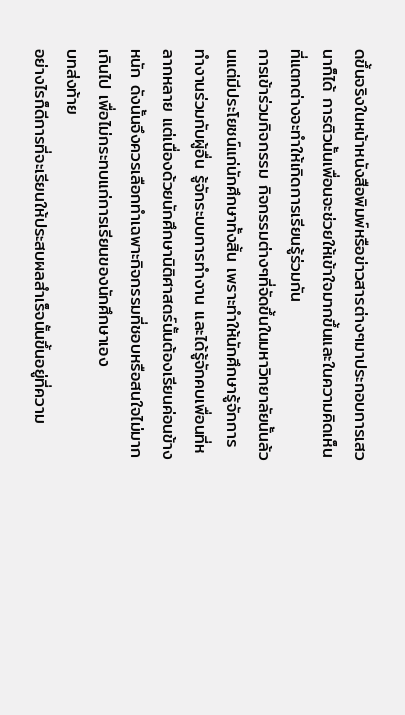ดขึ้นจริงในหน้าหนังสือพิมพ์หรือข่าวสารต่างๆมาประกอบการเสวนาก็ได้ การติวนั้นเพื่อนจะช่วยให้เข้าใจมากขึ้นและในความคิดเห็นที่แตกต่างจะทำให้เกิดการเรียนรู้ร่วมกัน
การเข้าร่วมกิจกรรม กิจกรรมต่างๆที่จัดขึ้นในมหาวิทยาลัยนั้นล้วนแต่มีประโยชน์แก่นักศึกษาทั้งสิ้น เพราะทำให้นักศึกษารู้จักการทำงานร่วมกับผู้อื่น รู้จักระบบการทำงาน และได้รู้จักคบเพื่อนที่หลากหลาย แต่เนื่องด้วยนักศึกษานิติศาสตร์นั้นต้องเรียนค่อนข้างหนัก ดังนั้นจึงควรเลือกทำเฉพาะกิจกรรมที่ชอบหรือสนใจไม่มากเกินไป เพื่อไม่กระทบแก่การเรียนของนักศึกษาเอง
บทส่งท้าย
อย่างไรก็ดีการที่จะเรียนให้ประสบผลสำเร็จนั้นขึ้นอยู่ที่ความ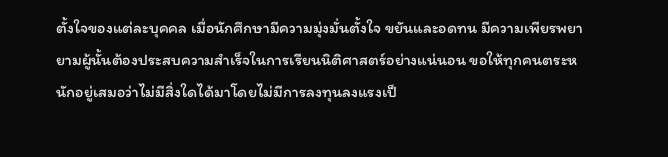ตั้งใจของแต่ละบุคคล เมื่อนักศึกษามีความมุ่งมั่นตั้งใจ ขยันและอดทน มีความเพียรพยายามผู้นั้นต้องประสบความสำเร็จในการเรียนนิติศาสตร์อย่างแน่นอน ขอให้ทุกคนตระหนักอยู่เสมอว่าไม่มีสิ่งใดได้มาโดยไม่มีการลงทุนลงแรงเป็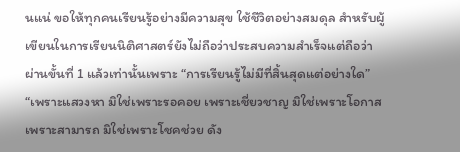นแน่ ขอให้ทุกคนเรียนรู้อย่างมีความสุข ใช้ชีวิตอย่างสมดุล สำหรับผู้เขียนในการเรียนนิติศาสตร์ยังไม่ถือว่าประสบความสำเร็จแต่ถือว่าผ่านขั้นที่ 1 แล้วเท่านั้นเพราะ “การเรียนรู้ไม่มีที่สิ้นสุดแต่อย่างใด”
“เพราะแสวงหา มิใช่เพราะรอคอย เพราะเชี่ยวชาญ มิใช่เพราะโอกาส เพราะสามารถ มิใช่เพราะโชคช่วย ดัง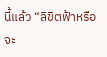นี้แล้ว “ลิขิตฟ้าหรือจะ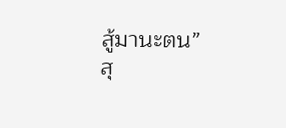สู้มานะตน”
สุ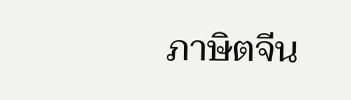ภาษิตจีน